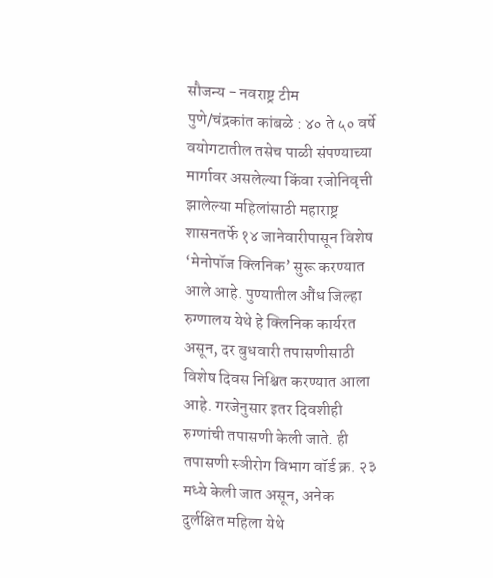सौजन्य - नवराष्ट्र टीम
पुणे/चंद्रकांत कांबळे : ४० ते ५० वर्षे वयोगटातील तसेच पाळी संपण्याच्या मार्गावर असलेल्या किंवा रजोनिवृत्ती झालेल्या महिलांसाठी महाराष्ट्र शासनतर्फे १४ जानेवारीपासून विशेष ‘मेनोपॉज क्लिनिक’ सुरू करण्यात आले आहे. पुण्यातील औंध जिल्हा रुग्णालय येथे हे क्लिनिक कार्यरत असून, दर बुधवारी तपासणीसाठी विशेष दिवस निश्चित करण्यात आला आहे. गरजेनुसार इतर दिवशीही रुग्णांची तपासणी केली जाते. ही तपासणी स्ञीरोग विभाग वॉर्ड क्र. २३ मध्ये केली जात असून, अनेक दुर्लक्षित महिला येथे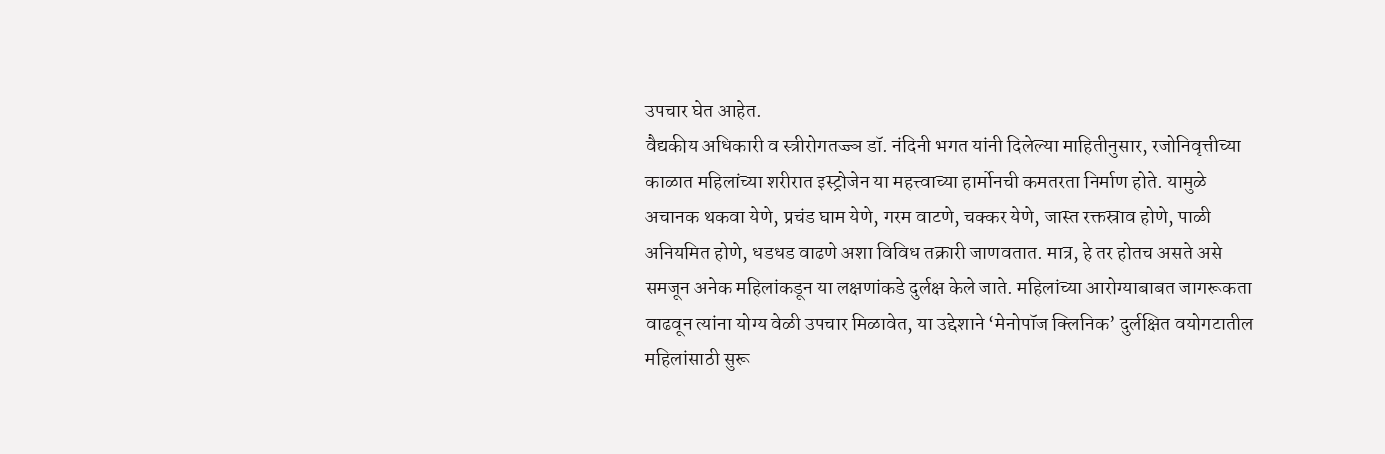उपचार घेत आहेत.
वैद्यकीय अधिकारी व स्त्रीरोगतज्ज्ञ डॉ. नंदिनी भगत यांनी दिलेल्या माहितीनुसार, रजोनिवृत्तीच्या काळात महिलांच्या शरीरात इस्ट्रोजेन या महत्त्वाच्या हार्मोनची कमतरता निर्माण होते. यामुळे अचानक थकवा येणे, प्रचंड घाम येणे, गरम वाटणे, चक्कर येणे, जास्त रक्तस्राव होणे, पाळी अनियमित होणे, धडधड वाढणे अशा विविध तक्रारी जाणवतात. मात्र, हे तर होतच असते असे समजून अनेक महिलांकडून या लक्षणांकडे दुर्लक्ष केले जाते. महिलांच्या आरोग्याबाबत जागरूकता वाढवून त्यांना योग्य वेळी उपचार मिळावेत, या उद्देशाने ‘मेनोपॉज क्लिनिक’ दुर्लक्षित वयोगटातील महिलांसाठी सुरू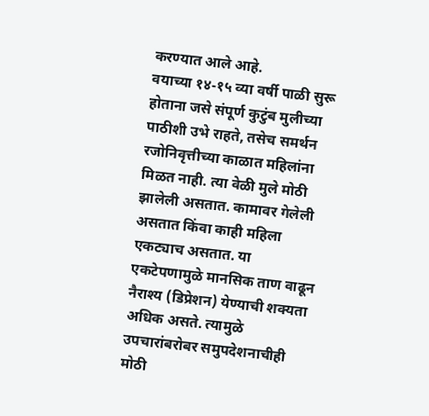करण्यात आले आहे.
वयाच्या १४-१५ व्या वर्षी पाळी सुरू होताना जसे संपूर्ण कुटुंब मुलीच्या पाठीशी उभे राहते, तसेच समर्थन रजोनिवृत्तीच्या काळात महिलांना मिळत नाही. त्या वेळी मुले मोठी झालेली असतात. कामावर गेलेली असतात किंवा काही महिला एकट्याच असतात. या एकटेपणामुळे मानसिक ताण वाढून नैराश्य (डिप्रेशन) येण्याची शक्यता अधिक असते. त्यामुळे उपचारांबरोबर समुपदेशनाचीही मोठी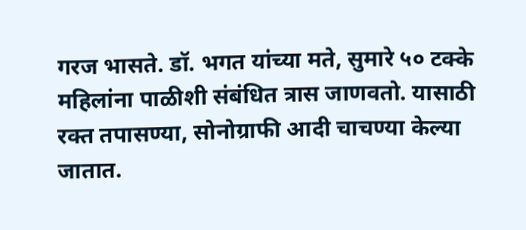गरज भासते. डॉ. भगत यांच्या मते, सुमारे ५० टक्के महिलांना पाळीशी संबंधित त्रास जाणवतो. यासाठी रक्त तपासण्या, सोनोग्राफी आदी चाचण्या केल्या जातात.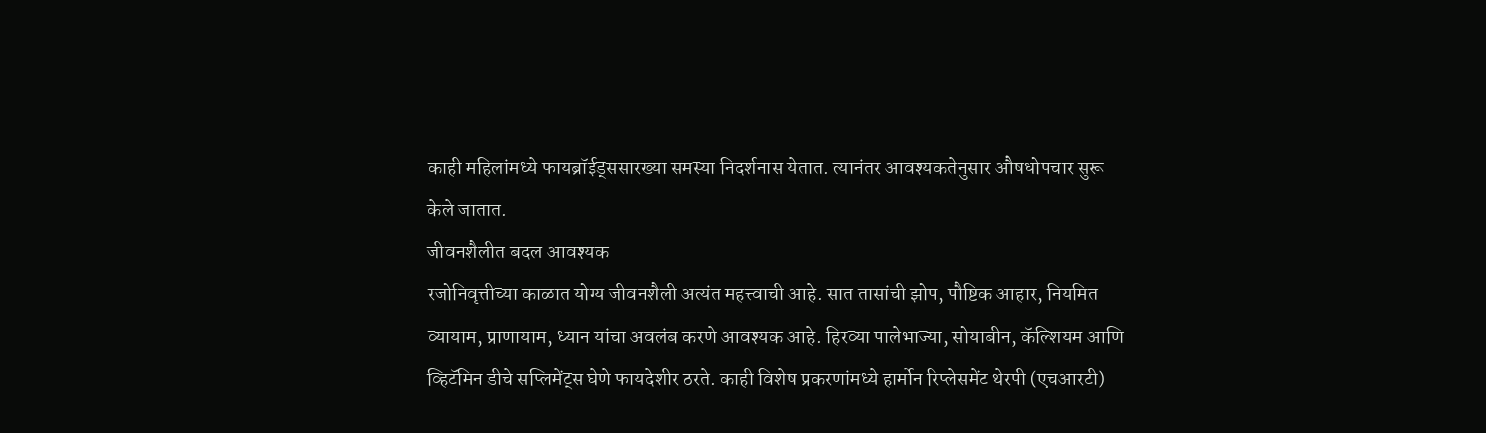काही महिलांमध्ये फायब्रॉईड्ससारख्या समस्या निदर्शनास येतात. त्यानंतर आवश्यकतेनुसार औषधोपचार सुरू केले जातात.
जीवनशैलीत बदल आवश्यक
रजोनिवृत्तीच्या काळात योग्य जीवनशैली अत्यंत महत्त्वाची आहे. सात तासांची झोप, पौष्टिक आहार, नियमित व्यायाम, प्राणायाम, ध्यान यांचा अवलंब करणे आवश्यक आहे. हिरव्या पालेभाज्या, सोयाबीन, कॅल्शियम आणि व्हिटॅमिन डीचे सप्लिमेंट्स घेणे फायदेशीर ठरते. काही विशेष प्रकरणांमध्ये हार्मोन रिप्लेसमेंट थेरपी (एचआरटी)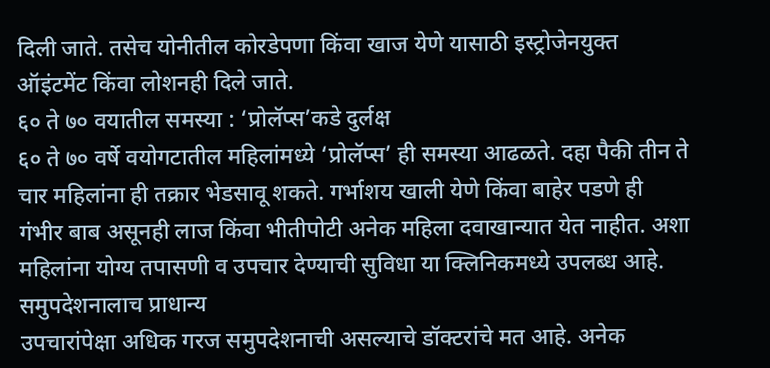दिली जाते. तसेच योनीतील कोरडेपणा किंवा खाज येणे यासाठी इस्ट्रोजेनयुक्त ऑइंटमेंट किंवा लोशनही दिले जाते.
६० ते ७० वयातील समस्या : ‘प्रोलॅप्स’कडे दुर्लक्ष
६० ते ७० वर्षे वयोगटातील महिलांमध्ये ‘प्रोलॅप्स’ ही समस्या आढळते. दहा पैकी तीन ते चार महिलांना ही तक्रार भेडसावू शकते. गर्भाशय खाली येणे किंवा बाहेर पडणे ही गंभीर बाब असूनही लाज किंवा भीतीपोटी अनेक महिला दवाखान्यात येत नाहीत. अशा महिलांना योग्य तपासणी व उपचार देण्याची सुविधा या क्लिनिकमध्ये उपलब्ध आहे.
समुपदेशनालाच प्राधान्य
उपचारांपेक्षा अधिक गरज समुपदेशनाची असल्याचे डॉक्टरांचे मत आहे. अनेक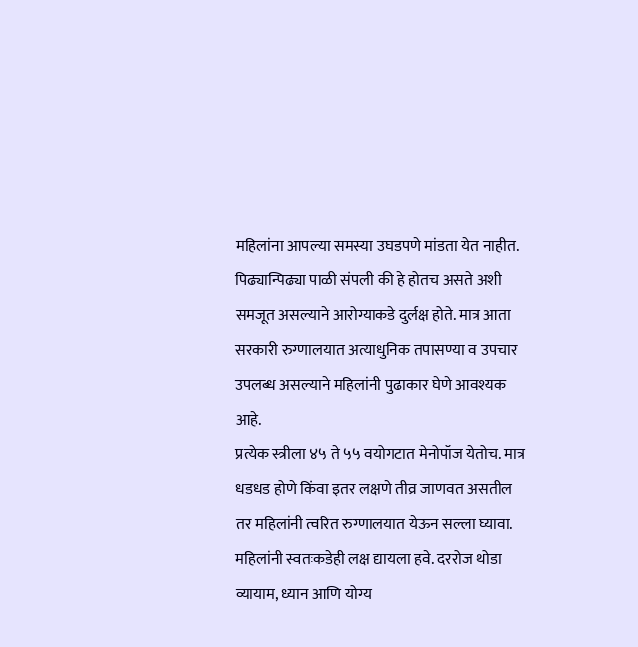महिलांना आपल्या समस्या उघडपणे मांडता येत नाहीत. पिढ्यान्पिढ्या पाळी संपली की हे होतच असते अशी समजूत असल्याने आरोग्याकडे दुर्लक्ष होते. मात्र आता सरकारी रुग्णालयात अत्याधुनिक तपासण्या व उपचार उपलब्ध असल्याने महिलांनी पुढाकार घेणे आवश्यक आहे.
प्रत्येक स्त्रीला ४५ ते ५५ वयोगटात मेनोपॉज येतोच. मात्र धडधड होणे किंवा इतर लक्षणे तीव्र जाणवत असतील तर महिलांनी त्वरित रुग्णालयात येऊन सल्ला घ्यावा. महिलांनी स्वतःकडेही लक्ष द्यायला हवे. दररोज थोडा व्यायाम, ध्यान आणि योग्य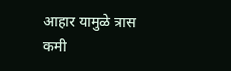आहार यामुळे त्रास कमी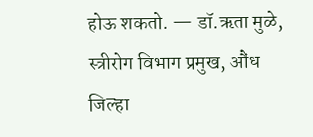होऊ शकतो. — डॉ.ऋता मुळे, स्त्रीरोग विभाग प्रमुख, औंध जिल्हा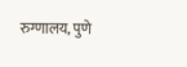रुग्णालय, पुणे